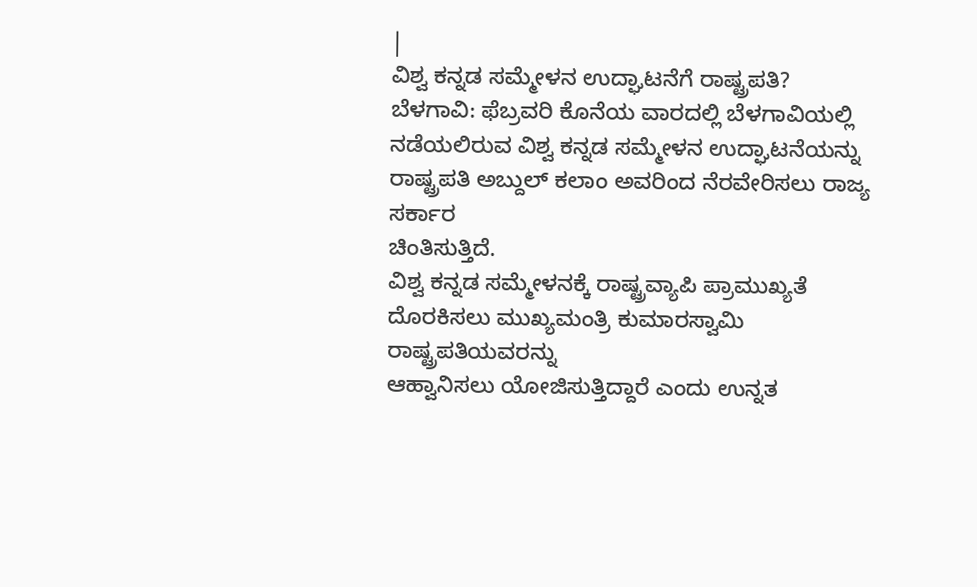|
ವಿಶ್ವ ಕನ್ನಡ ಸಮ್ಮೇಳನ ಉದ್ಘಾಟನೆಗೆ ರಾಷ್ಟ್ರಪತಿ?
ಬೆಳಗಾವಿ: ಫೆಬ್ರವರಿ ಕೊನೆಯ ವಾರದಲ್ಲಿ ಬೆಳಗಾವಿಯಲ್ಲಿ
ನಡೆಯಲಿರುವ ವಿಶ್ವ ಕನ್ನಡ ಸಮ್ಮೇಳನ ಉದ್ಘಾಟನೆಯನ್ನು
ರಾಷ್ಟ್ರಪತಿ ಅಬ್ದುಲ್ ಕಲಾಂ ಅವರಿಂದ ನೆರವೇರಿಸಲು ರಾಜ್ಯ ಸರ್ಕಾರ
ಚಿಂತಿಸುತ್ತಿದೆ.
ವಿಶ್ವ ಕನ್ನಡ ಸಮ್ಮೇಳನಕ್ಕೆ ರಾಷ್ಟ್ರವ್ಯಾಪಿ ಪ್ರಾಮುಖ್ಯತೆ
ದೊರಕಿಸಲು ಮುಖ್ಯಮಂತ್ರಿ ಕುಮಾರಸ್ವಾಮಿ ರಾಷ್ಟ್ರಪತಿಯವರನ್ನು
ಆಹ್ವಾನಿಸಲು ಯೋಜಿಸುತ್ತಿದ್ದಾರೆ ಎಂದು ಉನ್ನತ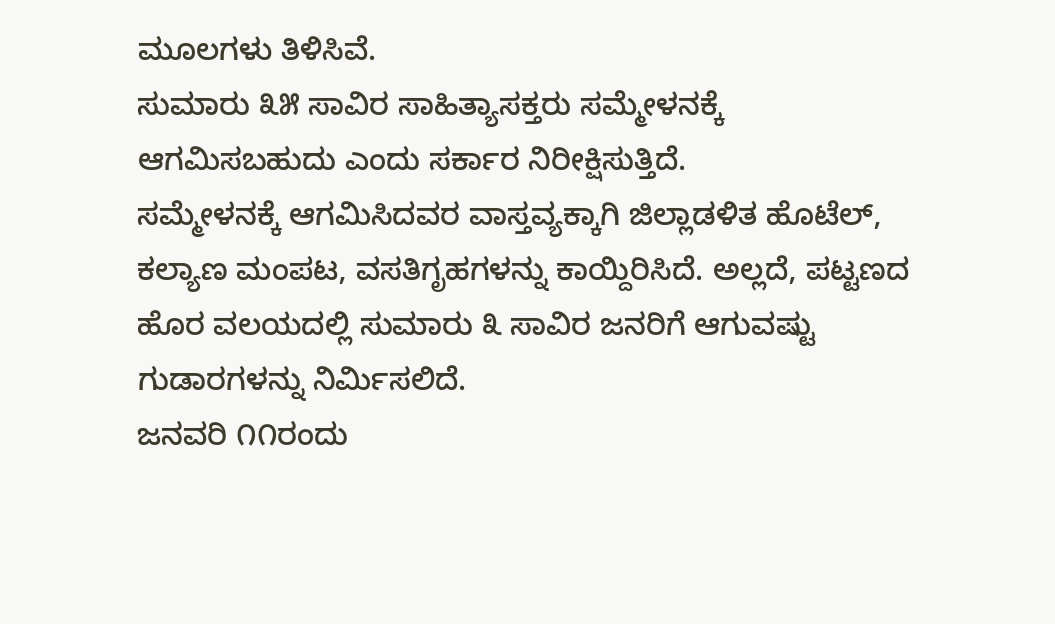ಮೂಲಗಳು ತಿಳಿಸಿವೆ.
ಸುಮಾರು ೩೫ ಸಾವಿರ ಸಾಹಿತ್ಯಾಸಕ್ತರು ಸಮ್ಮೇಳನಕ್ಕೆ
ಆಗಮಿಸಬಹುದು ಎಂದು ಸರ್ಕಾರ ನಿರೀಕ್ಷಿಸುತ್ತಿದೆ.
ಸಮ್ಮೇಳನಕ್ಕೆ ಆಗಮಿಸಿದವರ ವಾಸ್ತವ್ಯಕ್ಕಾಗಿ ಜಿಲ್ಲಾಡಳಿತ ಹೊಟೆಲ್,
ಕಲ್ಯಾಣ ಮಂಪಟ, ವಸತಿಗೃಹಗಳನ್ನು ಕಾಯ್ದಿರಿಸಿದೆ. ಅಲ್ಲದೆ, ಪಟ್ಟಣದ
ಹೊರ ವಲಯದಲ್ಲಿ ಸುಮಾರು ೩ ಸಾವಿರ ಜನರಿಗೆ ಆಗುವಷ್ಟು
ಗುಡಾರಗಳನ್ನು ನಿರ್ಮಿಸಲಿದೆ.
ಜನವರಿ ೧೧ರಂದು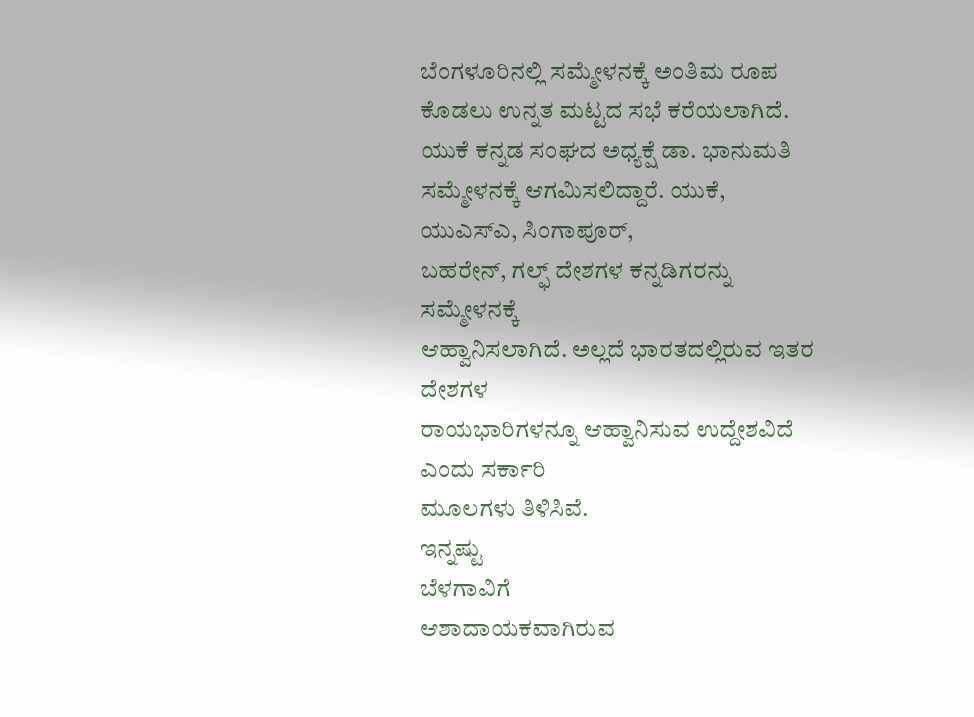ಬೆಂಗಳೂರಿನಲ್ಲಿ ಸಮ್ಮೇಳನಕ್ಕೆ ಅಂತಿಮ ರೂಪ
ಕೊಡಲು ಉನ್ನತ ಮಟ್ಟದ ಸಭೆ ಕರೆಯಲಾಗಿದೆ.
ಯುಕೆ ಕನ್ನಡ ಸಂಘದ ಅಧ್ಯಕ್ಷೆ ಡಾ. ಭಾನುಮತಿ
ಸಮ್ಮೇಳನಕ್ಕೆ ಆಗಮಿಸಲಿದ್ದಾರೆ. ಯುಕೆ, ಯುಎಸ್ಎ, ಸಿಂಗಾಪೂರ್,
ಬಹರೇನ್, ಗಲ್ಫ್ ದೇಶಗಳ ಕನ್ನಡಿಗರನ್ನು ಸಮ್ಮೇಳನಕ್ಕೆ
ಆಹ್ವಾನಿಸಲಾಗಿದೆ. ಅಲ್ಲದೆ ಭಾರತದಲ್ಲಿರುವ ಇತರ ದೇಶಗಳ
ರಾಯಭಾರಿಗಳನ್ನೂ ಆಹ್ವಾನಿಸುವ ಉದ್ದೇಶವಿದೆ ಎಂದು ಸರ್ಕಾರಿ
ಮೂಲಗಳು ತಿಳಿಸಿವೆ.
ಇನ್ನಷ್ಟು
ಬೆಳಗಾವಿಗೆ
ಆಶಾದಾಯಕವಾಗಿರುವ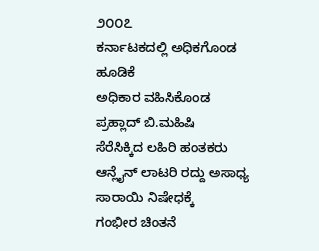೨೦೦೭
ಕರ್ನಾಟಕದಲ್ಲಿ ಅಧಿಕಗೊಂಡ
ಹೂಡಿಕೆ
ಅಧಿಕಾರ ವಹಿಸಿಕೊಂಡ
ಪ್ರಹ್ಲಾದ್ ಬಿ.ಮಹಿಷಿ
ಸೆರೆಸಿಕ್ಕಿದ ಲಹಿರಿ ಹಂತಕರು
ಆನ್ಲೈನ್ ಲಾಟರಿ ರದ್ದು ಅಸಾಧ್ಯ
ಸಾರಾಯಿ ನಿಷೇಧಕ್ಕೆ
ಗಂಭೀರ ಚಿಂತನೆ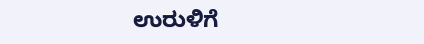ಉರುಳಿಗೆ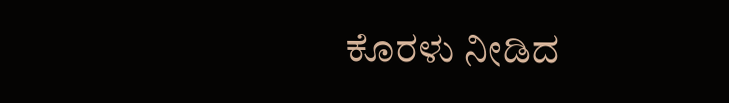ಕೊರಳು ನೀಡಿದ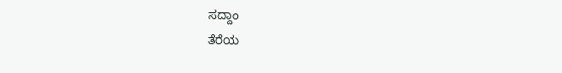ಸದ್ದಾಂ
ತೆರೆಯ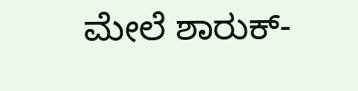ಮೇಲೆ ಶಾರುಕ್-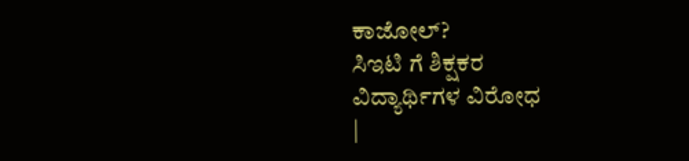ಕಾಜೋಲ್?
ಸಿಇಟಿ ಗೆ ಶಿಕ್ಷಕರ
ವಿದ್ಯಾರ್ಥಿಗಳ ವಿರೋಧ
|